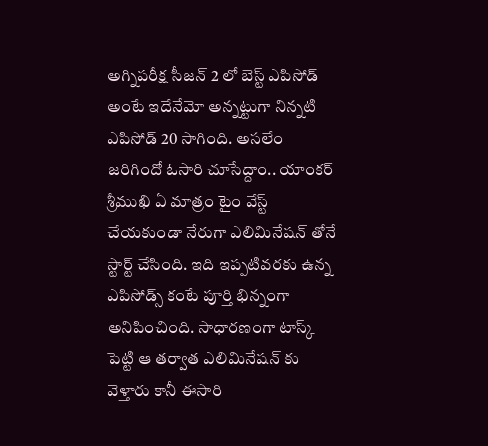అగ్నిపరీక్ష సీజన్ 2 లో బెస్ట్ ఎపిసోడ్ అంటే ఇదేనేమో అన్నట్టుగా నిన్నటి ఎపిసోడ్ 20 సాగింది. అసలేం జరిగిందో ఓసారి చూసేద్దాం.. యాంకర్ శ్రీముఖి ఏ మాత్రం టైం వేస్ట్ చేయకుండా నేరుగా ఎలిమినేషన్ తోనే స్టార్ట్ చేసింది. ఇది ఇప్పటివరకు ఉన్న ఎపిసోడ్స్ కంటే పూర్తి భిన్నంగా అనిపించింది. సాధారణంగా టాస్క్ పెట్టి ఆ తర్వాత ఎలిమినేషన్ కు వెళ్తారు కానీ ఈసారి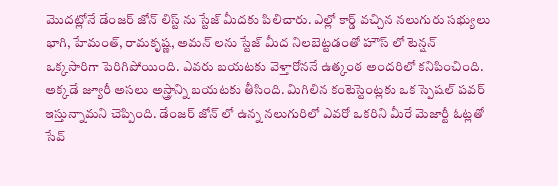మొదట్లోనే డేంజర్ జోన్ లిస్ట్ ను స్టేజ్ మీదకు పిలిచారు. ఎల్లో కార్డ్ వచ్చిన నలుగురు సభ్యులు భాగి, హేమంత్, రామకృష్ణ, అమన్ లను స్టేజ్ మీద నిలబెట్టడంతో హౌస్ లో టెన్షన్ ఒక్కసారిగా పెరిగిపోయింది. ఎవరు బయటకు వెళ్తారోననే ఉత్కంఠ అందరిలో కనిపించింది.
అక్కడే జ్యూరీ అసలు అస్త్రాన్ని బయటకు తీసింది. మిగిలిన కంటెస్టెంట్లకు ఒక స్పెషల్ పవర్ ఇస్తున్నామని చెప్పింది. డేంజర్ జోన్ లో ఉన్న నలుగురిలో ఎవరో ఒకరిని మీరే మెజార్టీ ఓట్లతో సేవ్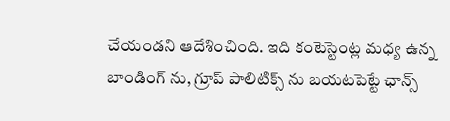చేయండని ఆదేశించింది. ఇది కంటెస్టెంట్ల మధ్య ఉన్న బాండింగ్ ను, గ్రూప్ పాలిటిక్స్ ను బయటపెట్టే ఛాన్స్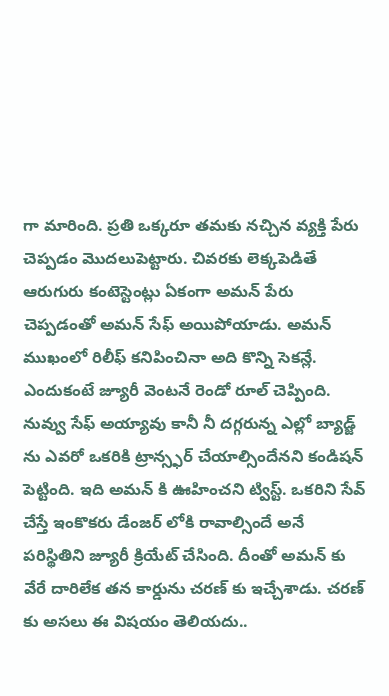గా మారింది. ప్రతి ఒక్కరూ తమకు నచ్చిన వ్యక్తి పేరు చెప్పడం మొదలుపెట్టారు. చివరకు లెక్కపెడితే ఆరుగురు కంటెస్టెంట్లు ఏకంగా అమన్ పేరు చెప్పడంతో అమన్ సేఫ్ అయిపోయాడు. అమన్ ముఖంలో రిలీఫ్ కనిపించినా అది కొన్ని సెకన్లే.
ఎందుకంటే జ్యూరీ వెంటనే రెండో రూల్ చెప్పింది. నువ్వు సేఫ్ అయ్యావు కానీ నీ దగ్గరున్న ఎల్లో బ్యాడ్జ్ ను ఎవరో ఒకరికి ట్రాన్స్ఫర్ చేయాల్సిందేనని కండిషన్ పెట్టింది. ఇది అమన్ కి ఊహించని ట్విస్ట్. ఒకరిని సేవ్ చేస్తే ఇంకొకరు డేంజర్ లోకి రావాల్సిందే అనే పరిస్థితిని జ్యూరీ క్రియేట్ చేసింది. దీంతో అమన్ కు వేరే దారిలేక తన కార్డును చరణ్ కు ఇచ్చేశాడు. చరణ్ కు అసలు ఈ విషయం తెలియదు..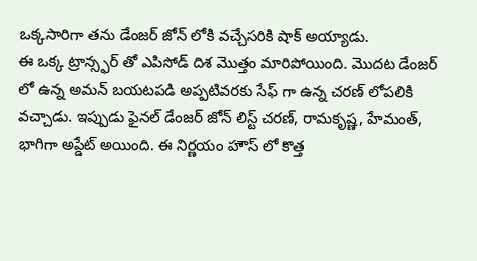ఒక్కసారిగా తను డేంజర్ జోన్ లోకి వచ్చేసరికి షాక్ అయ్యాడు.
ఈ ఒక్క ట్రాన్స్ఫర్ తో ఎపిసోడ్ దిశ మొత్తం మారిపోయింది. మొదట డేంజర్ లో ఉన్న అమన్ బయటపడి అప్పటివరకు సేఫ్ గా ఉన్న చరణ్ లోపలికి వచ్చాడు. ఇప్పుడు ఫైనల్ డేంజర్ జోన్ లిస్ట్ చరణ్, రామకృష్ణ, హేమంత్, భాగిగా అప్డేట్ అయింది. ఈ నిర్ణయం హౌస్ లో కొత్త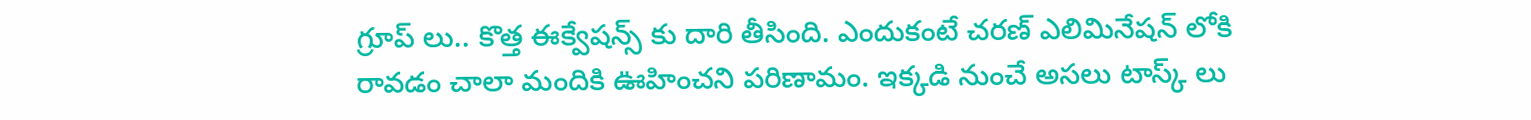గ్రూప్ లు.. కొత్త ఈక్వేషన్స్ కు దారి తీసింది. ఎందుకంటే చరణ్ ఎలిమినేషన్ లోకి రావడం చాలా మందికి ఊహించని పరిణామం. ఇక్కడి నుంచే అసలు టాస్క్ లు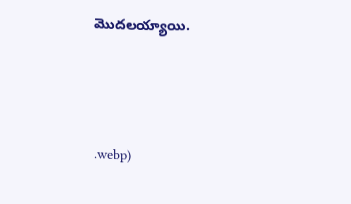మొదలయ్యాయి.




.webp)